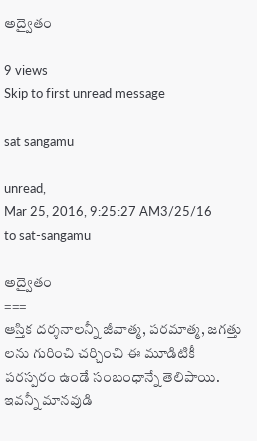అద్వైతం

9 views
Skip to first unread message

sat sangamu

unread,
Mar 25, 2016, 9:25:27 AM3/25/16
to sat-sangamu

అద్వైతం
===
ఆస్తిక దర్శనాలన్నీ జీవాత్మ, పరమాత్మ, జగత్తు లను గురించి చర్చించి ఈ మూడిటికీ పరస్పరం ఉండే సంబంధాన్నే తెలిపాయి. ఇవన్నీ మానవుడి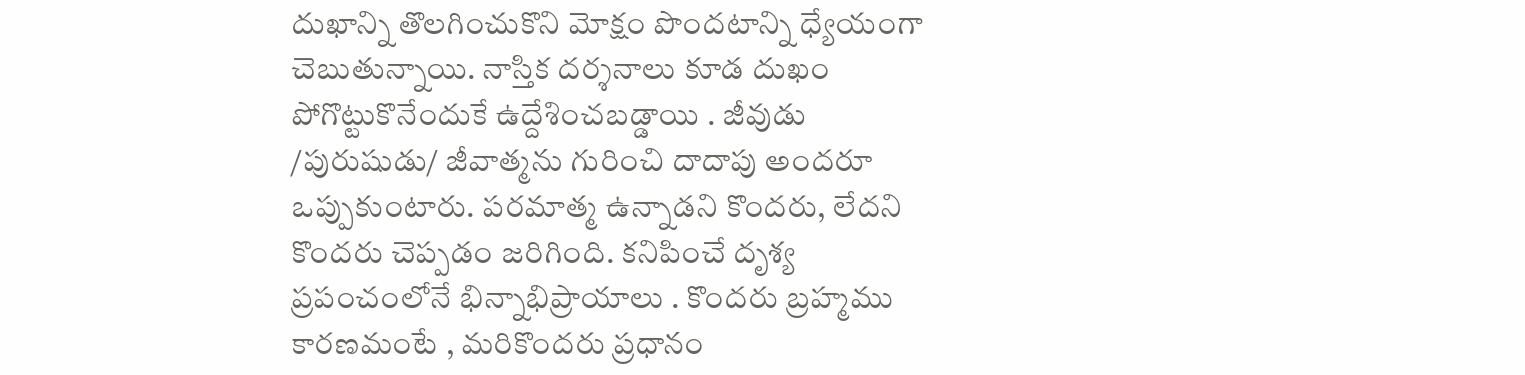దుఖాన్ని తొలగించుకొని మోక్షం పొందటాన్ని ధ్యేయంగా చెబుతున్నాయి. నాస్తిక దర్శనాలు కూడ దుఖం పోగొట్టుకొనేందుకే ఉద్దేశించబడ్డాయి . జీవుడు /పురుషుడు/ జీవాత్మను గురించి దాదాపు అందరూ ఒప్పుకుంటారు. పరమాత్మ ఉన్నాడని కొందరు, లేదని కొందరు చెప్పడం జరిగింది. కనిపించే దృశ్య ప్రపంచంలోనే భిన్నాభిప్రాయాలు . కొందరు బ్రహ్మము కారణమంటే , మరికొందరు ప్రధానం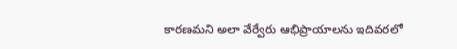కారణమని అలా వేర్వేరు ఆభిప్రాయాలను ఇదివరలో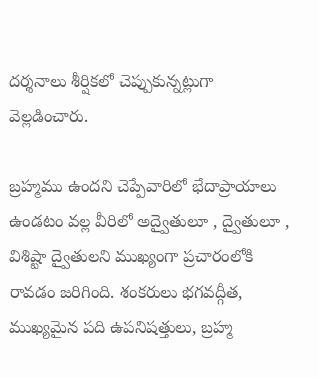దర్శనాలు శీర్షికలో చెప్పుకున్నట్లుగా వెల్లడించారు.

బ్రహ్మము ఉందని చెప్పేవారిలో భేదాప్రాయాలు ఉండటం వల్ల వీరిలో అద్వైతులూ , ద్వైతులూ , విశిష్టా ద్వైతులని ముఖ్యంగా ప్రచారంలోకి రావడం జరిగింది. శంకరులు భగవద్గీత, ముఖ్యమైన పది ఉపనిషత్తులు, బ్రహ్మ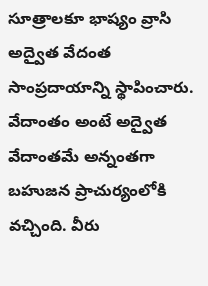సూత్రాలకూ భాష్యం వ్రాసి అద్వైత వేదంత సాంప్రదాయాన్ని స్థాపించారు. వేదాంతం అంటే అద్వైత వేదాంతమే అన్నంతగా బహుజన ప్రాచుర్యంలోకి వచ్చింది. వీరు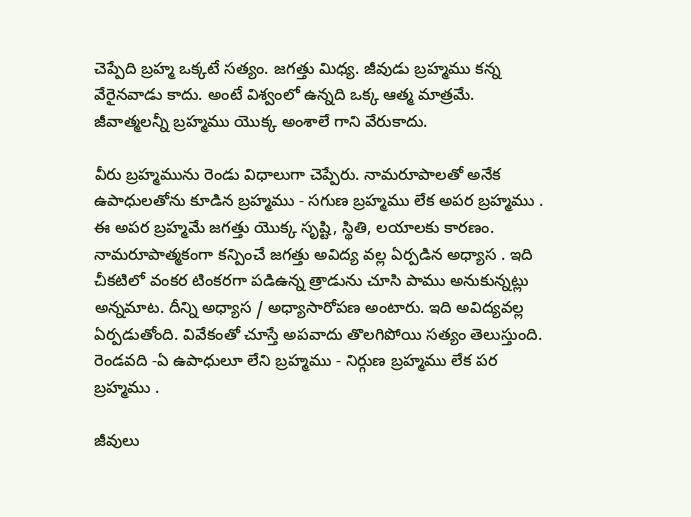చెప్పేది బ్రహ్మ ఒక్కటే సత్యం. జగత్తు మిధ్య. జీవుడు బ్రహ్మము కన్న వేరైనవాడు కాదు. అంటే విశ్వంలో ఉన్నది ఒక్క ఆత్మ మాత్రమే. జీవాత్మలన్నీ బ్రహ్మము యొక్క అంశాలే గాని వేరుకాదు.

వీరు బ్రహ్మమును రెండు విధాలుగా చెప్పేరు. నామరూపాలతో అనేక ఉపాధులతోను కూడిన బ్రహ్మము - సగుణ బ్రహ్మము లేక అపర బ్రహ్మము . ఈ అపర బ్రహ్మమే జగత్తు యొక్క సృష్టి, స్థితి, లయాలకు కారణం. నామరూపాత్మకంగా కన్పించే జగత్తు అవిద్య వల్ల ఏర్పడిన అధ్యాస . ఇది చీకటిలో వంకర టింకరగా పడిఉన్న త్రాడును చూసి పాము అనుకున్నట్లు అన్నమాట. దీన్ని అధ్యాస / అధ్యాసారోపణ అంటారు. ఇది అవిద్యవల్ల ఏర్పడుతోంది. వివేకంతో చూస్తే అపవాదు తొలగిపోయి సత్యం తెలుస్తుంది.
రెండవది -ఏ ఉపాధులూ లేని బ్రహ్మము - నిర్గుణ బ్రహ్మము లేక పర బ్రహ్మము .

జీవులు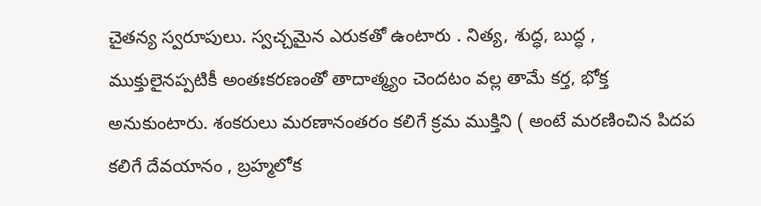చైతన్య స్వరూపులు. స్వచ్చమైన ఎరుకతో ఉంటారు . నిత్య, శుద్ధ, బుద్ధ , ముక్తులైనప్పటికీ అంతఃకరణంతో తాదాత్మ్యం చెందటం వల్ల తామే కర్త, భోక్త అనుకుంటారు. శంకరులు మరణానంతరం కలిగే క్రమ ముక్తిని ( అంటే మరణించిన పిదప కలిగే దేవయానం , బ్రహ్మలోక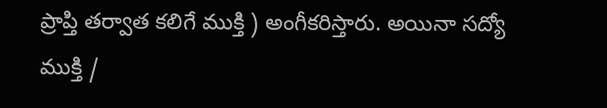ప్రాప్తి తర్వాత కలిగే ముక్తి ) అంగీకరిస్తారు. అయినా సద్యో ముక్తి /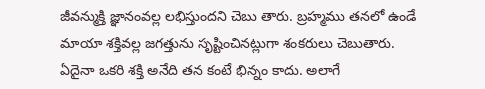జీవన్ముక్తి జ్ఞానంవల్ల లభిస్తుందని చెబు తారు. బ్రహ్మము తనలో ఉండే మాయా శక్తివల్ల జగత్తును సృష్టించినట్లుగా శంకరులు చెబుతారు. ఏదైనా ఒకరి శక్తి అనేది తన కంటే భిన్నం కాదు. అలాగే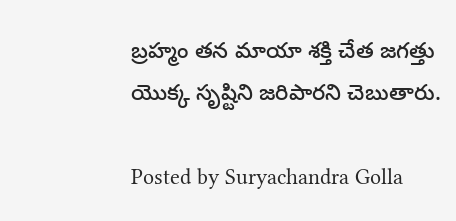బ్రహ్మం తన మాయా శక్తి చేత జగత్తు యొక్క సృష్టిని జరిపారని చెబుతారు.

Posted by Suryachandra Golla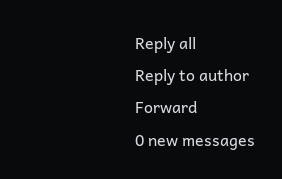Reply all
Reply to author
Forward
0 new messages